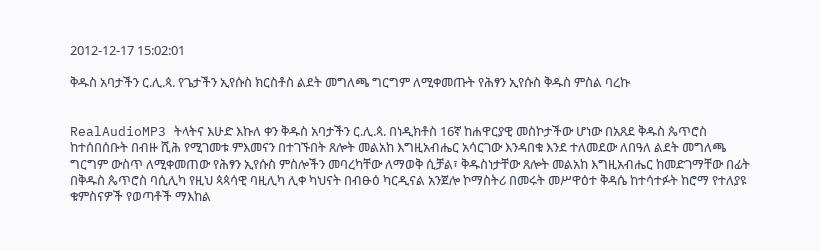2012-12-17 15:02:01

ቅዱስ አባታችን ር.ሊ.ጳ. የጌታችን ኢየሱስ ክርስቶስ ልደት መግለጫ ግርግም ለሚቀመጡት የሕፃን ኢየሱስ ቅዱስ ምስል ባረኩ


RealAudioMP3 ትላትና እሁድ እኩለ ቀን ቅዱስ አባታችን ር.ሊ.ጳ. በነዲክቶስ 16ኛ ከሐዋርያዊ መስኮታችው ሆነው በአጸደ ቅዱስ ጴጥሮስ ከተሰበሰቡት በብዙ ሺሕ የሚገመቱ ምእመናን በተገኙበት ጸሎት መልአከ እግዚአብሔር አሳርገው እንዳበቁ እንደ ተለመደው ለበዓለ ልደት መግለጫ ግርግም ውስጥ ለሚቀመጠው የሕፃን ኢየሱስ ምስሎችን መባረካቸው ለማወቅ ሲቻል፣ ቅዱስነታቸው ጸሎት መልአከ እግዚአብሔር ከመድገማቸው በፊት በቅዱስ ጴጥሮስ ባሲሊካ የዚህ ጳጳሳዊ ባዚሊካ ሊቀ ካህናት በብፁዕ ካርዲናል አንጀሎ ኮማስትሪ በመሩት መሥዋዕተ ቅዳሴ ከተሳተፉት ከሮማ የተለያዩ ቁምስናዎች የወጣቶች ማእከል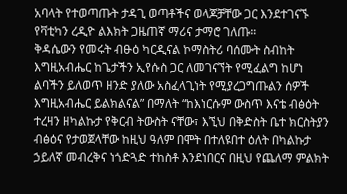አባላት የተወጣጡት ታዳጊ ወጣቶችና ወላጆቻቸው ጋር እንደተገናኙ የቫቲካን ረዲዮ ልእክት ጋዜጠኛ ማሪና ታማሮ ገለጡ።
ቅዳሴውን የመሩት ብፁዕ ካርዲናል ኮማስትሪ ባሰሙት ስብከት እግዚአብሔር ከጌታችን ኢየሱስ ጋር ለመገናኘት የሚፈልግ ከሆነ ልባችን ይለወጥ ዘንድ ያለው አስፈላጊነት የሚያረጋግጡልን ሰዎች እግዚአብሔር ይልክልናል” በማለት “ከእነርሱም ውስጥ እናቴ ብፅዕት ተረዛን ዘካልኩታ የቅርብ ትውስት ናቸው፣ እኚህ በቅድስት ቤተ ክርስትያን ብፅዕና የታወጀላቸው ከዚህ ዓለም በሞት በተለዩበተ ዕለት በካልኩታ ኃይለኛ መብረቅና ነጎድጓድ ተከስቶ እንደነበርና በዚህ የጨለማ ምልክት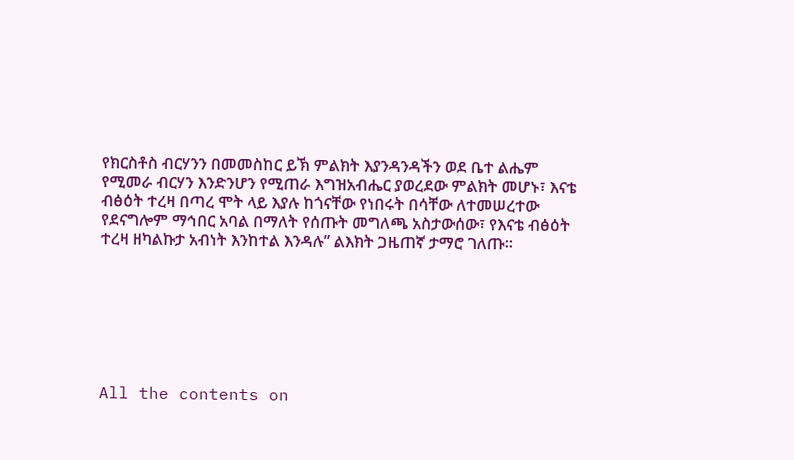የክርስቶስ ብርሃንን በመመስከር ይኽ ምልክት እያንዳንዳችን ወደ ቤተ ልሔም የሚመራ ብርሃን እንድንሆን የሚጠራ እግዝአብሔር ያወረደው ምልክት መሆኑ፣ እናቴ ብፅዕት ተረዛ በጣረ ሞት ላይ እያሉ ከጎናቸው የነበሩት በሳቸው ለተመሠረተው የደናግሎም ማኅበር አባል በማለት የሰጡት መግለጫ አስታውሰው፣ የእናቴ ብፅዕት ተረዛ ዘካልኩታ አብነት እንከተል እንዳሉ” ልእክት ጋዜጠኛ ታማሮ ገለጡ።







All the contents on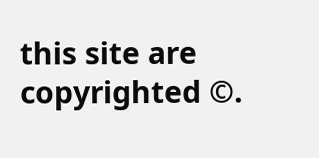this site are copyrighted ©.